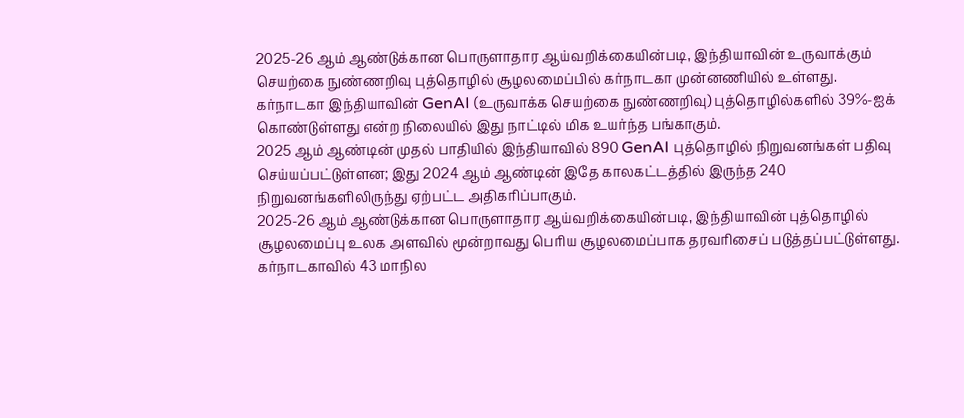2025-26 ஆம் ஆண்டுக்கான பொருளாதார ஆய்வறிக்கையின்படி, இந்தியாவின் உருவாக்கும் செயற்கை நுண்ணறிவு புத்தொழில் சூழலமைப்பில் கர்நாடகா முன்னணியில் உள்ளது.
கர்நாடகா இந்தியாவின் GenAI (உருவாக்க செயற்கை நுண்ணறிவு) புத்தொழில்களில் 39%-ஐக் கொண்டுள்ளது என்ற நிலையில் இது நாட்டில் மிக உயர்ந்த பங்காகும்.
2025 ஆம் ஆண்டின் முதல் பாதியில் இந்தியாவில் 890 GenAI புத்தொழில் நிறுவனங்கள் பதிவு செய்யப்பட்டுள்ளன; இது 2024 ஆம் ஆண்டின் இதே காலகட்டத்தில் இருந்த 240 நிறுவனங்களிலிருந்து ஏற்பட்ட அதிகரிப்பாகும்.
2025-26 ஆம் ஆண்டுக்கான பொருளாதார ஆய்வறிக்கையின்படி, இந்தியாவின் புத்தொழில் சூழலமைப்பு உலக அளவில் மூன்றாவது பெரிய சூழலமைப்பாக தரவரிசைப் படுத்தப்பட்டுள்ளது.
கர்நாடகாவில் 43 மாநில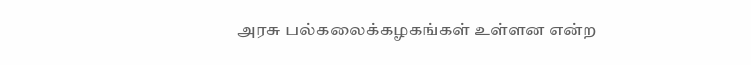அரசு பல்கலைக்கழகங்கள் உள்ளன என்ற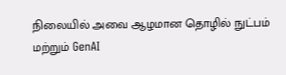நிலையில் அவை ஆழமான தொழில் நுட்பம் மற்றும் GenAI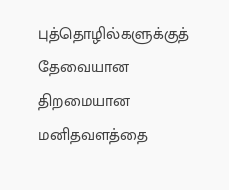புத்தொழில்களுக்குத் தேவையான திறமையான மனிதவளத்தை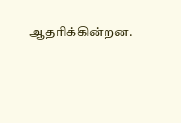ஆதரிக்கின்றன.